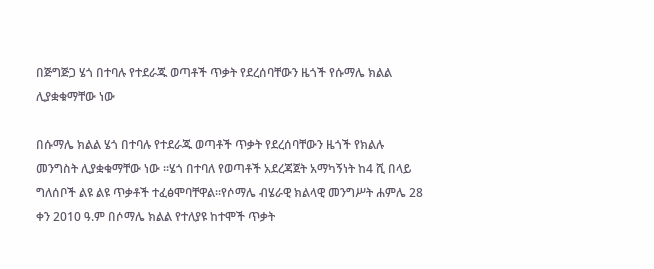በጅግጅጋ ሄጎ በተባሉ የተደራጁ ወጣቶች ጥቃት የደረሰባቸውን ዜጎች የሱማሌ ክልል ሊያቋቁማቸው ነው

በሱማሌ ክልል ሄጎ በተባሉ የተደራጁ ወጣቶች ጥቃት የደረሰባቸውን ዜጎች የክልሉ መንግስት ሊያቋቁማቸው ነው ።ሄጎ በተባለ የወጣቶች አደረጃጀት አማካኝነት ከ4 ሺ በላይ ግለሰቦች ልዩ ልዩ ጥቃቶች ተፈፅሞባቸዋል፡፡የሶማሌ ብሄራዊ ክልላዊ መንግሥት ሐምሌ 28 ቀን 2010 ዓ.ም በሶማሌ ክልል የተለያዩ ከተሞች ጥቃት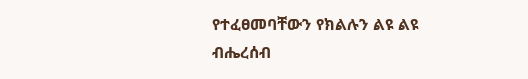የተፈፀመባቸውን የክልሉን ልዩ ልዩ ብሔረሰብ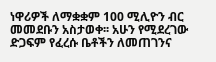ነዋሪዎች ለማቋቋም 100 ሚሊዮን ብር መመደቡን አስታወቀ፡፡ አሁን የሚደረገው ድጋፍም የፈረሱ ቤቶችን ለመጠገንና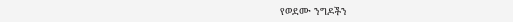የወደሙ ንግዶችን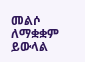መልሶ ለማቋቋም ይውላል